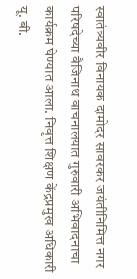स्वातंत्र्यवीर विनायक दामोदर सावरकर जयंतीनिमित्त नगर परिषदेच्या वैजिनाथ वाचनालयात गुरुवारी अभिवादनाचा कार्यक्रम घेण्यात आला. निवृत्त शिक्षण केंद्रप्रमुख अधिकारी यू. बी.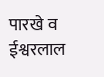पारखे व ईश्वरलाल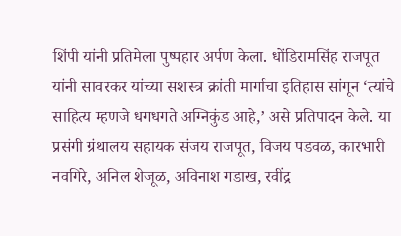शिंपी यांनी प्रतिमेला पुष्पहार अर्पण केला. धोंडिरामसिंह राजपूत यांनी सावरकर यांच्या सशस्त्र क्रांती मार्गाचा इतिहास सांगून ‘त्यांचे साहित्य म्हणजे धगधगते अग्निकुंड आहे,’ असे प्रतिपादन केले. या प्रसंगी ग्रंथालय सहायक संजय राजपूत, विजय पडवळ, कारभारी नवगिरे, अनिल शेजूळ, अविनाश गडाख, रवींद्र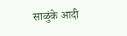साळुंके आदी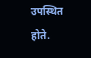उपस्थित होते.